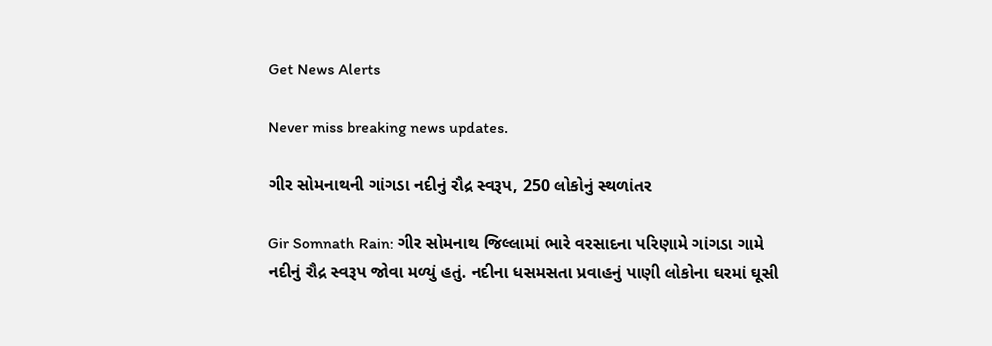Get News Alerts

Never miss breaking news updates.

ગીર સોમનાથની ગાંગડા નદીનું રૌદ્ર સ્વરૂપ, 250 લોકોનું સ્થળાંતર

Gir Somnath Rain: ગીર સોમનાથ જિલ્લામાં ભારે વરસાદના પરિણામે ગાંગડા ગામે નદીનું રૌદ્ર સ્વરૂપ જોવા મળ્યું હતું. નદીના ધસમસતા પ્રવાહનું પાણી લોકોના ઘરમાં ઘૂસી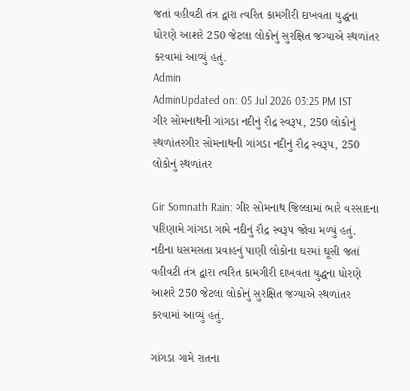જતાં વહીવટી તંત્ર દ્વારા ત્વરિત કામગીરી દાખવતા યુદ્ધના ધોરણે આશરે 250 જેટલા લોકોનું સુરક્ષિત જગ્યાએ સ્થળાંતર કરવામાં આવ્યું હતું.
Admin
AdminUpdated on: 05 Jul 2026 03:25 PM IST
ગીર સોમનાથની ગાંગડા નદીનું રૌદ્ર સ્વરૂપ, 250 લોકોનું સ્થળાંતરગીર સોમનાથની ગાંગડા નદીનું રૌદ્ર સ્વરૂપ, 250 લોકોનું સ્થળાંતર

Gir Somnath Rain: ગીર સોમનાથ જિલ્લામાં ભારે વરસાદના પરિણામે ગાંગડા ગામે નદીનું રૌદ્ર સ્વરૂપ જોવા મળ્યું હતું. નદીના ધસમસતા પ્રવાહનું પાણી લોકોના ઘરમાં ઘૂસી જતાં વહીવટી તંત્ર દ્વારા ત્વરિત કામગીરી દાખવતા યુદ્ધના ધોરણે આશરે 250 જેટલા લોકોનું સુરક્ષિત જગ્યાએ સ્થળાંતર કરવામાં આવ્યું હતું.

ગાંગડા ગામે રાતના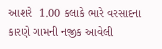આશરે  1.00 કલાકે ભારે વરસાદના કારણે ગામની નજીક આવેલી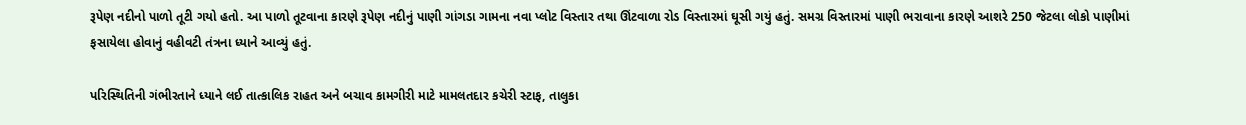રૂપેણ નદીનો પાળો તૂટી ગયો હતો. આ પાળો તૂટવાના કારણે રૂપેણ નદીનું પાણી ગાંગડા ગામના નવા પ્લોટ વિસ્તાર તથા ઊંટવાળા રોડ વિસ્તારમાં ઘૂસી ગયું હતું. સમગ્ર વિસ્તારમાં પાણી ભરાવાના કારણે આશરે 250 જેટલા લોકો પાણીમાં ફસાયેલા હોવાનું વહીવટી તંત્રના ધ્યાને આવ્યું હતું.

પરિસ્થિતિની ગંભીરતાને ધ્યાને લઈ તાત્કાલિક રાહત અને બચાવ કામગીરી માટે મામલતદાર કચેરી સ્ટાફ, તાલુકા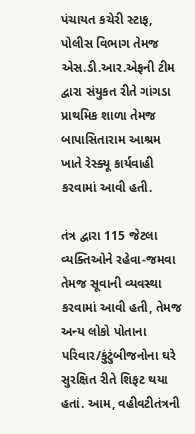પંચાયત કચેરી સ્ટાફ, પોલીસ વિભાગ તેમજ એસ.ડી.આર.એફની ટીમ દ્વારા સંયુકત રીતે ગાંગડા પ્રાથમિક શાળા તેમજ બાપાસિતારામ આશ્રમ ખાતે રેસ્ક્યૂ કાર્યવાહી કરવામાં આવી હતી.

તંત્ર દ્વારા 115 જેટલા વ્યક્તિઓને રહેવા-જમવા તેમજ સૂવાની વ્યવસ્થા કરવામાં આવી હતી, તેમજ અન્ય લોકો પોતાના પરિવાર/કુંટુંબીજનોના ઘરે સુરક્ષિત રીતે શિફટ થયા હતાં. આમ, વહીવટીતંત્રની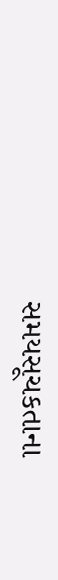સમયસૂચકતાના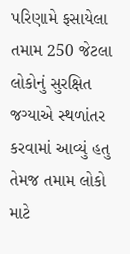પરિણામે ફસાયેલા તમામ 250 જેટલા લોકોનું સુરક્ષિત જગ્યાએ સ્થળાંતર કરવામાં આવ્યું હતુ તેમજ તમામ લોકો માટે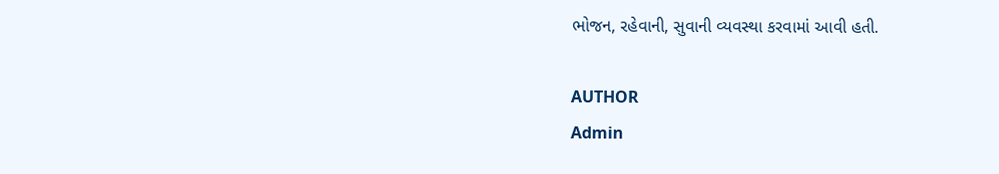ભોજન, રહેવાની, સુવાની વ્યવસ્થા કરવામાં આવી હતી.

AUTHOR
Admin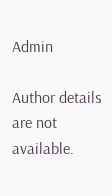Admin

Author details are not available.